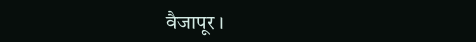वैजापूर ।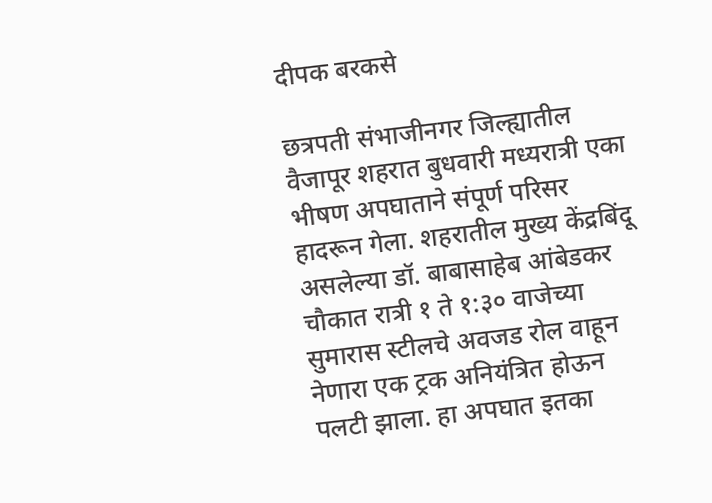दीपक बरकसे

छत्रपती संभाजीनगर जिल्ह्यातील वैजापूर शहरात बुधवारी मध्यरात्री एका भीषण अपघाताने संपूर्ण परिसर हादरून गेला. शहरातील मुख्य केंद्रबिंदू असलेल्या डॉ. बाबासाहेब आंबेडकर चौकात रात्री १ ते १:३० वाजेच्या सुमारास स्टीलचे अवजड रोल वाहून नेणारा एक ट्रक अनियंत्रित होऊन पलटी झाला. हा अपघात इतका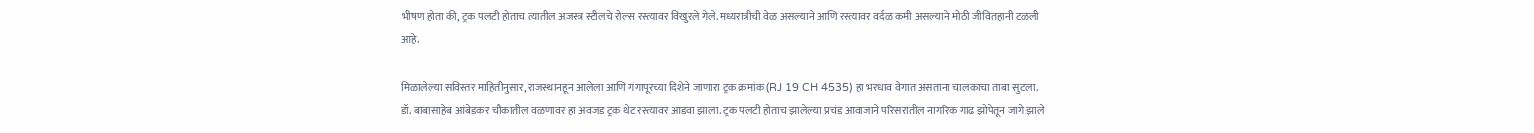भीषण होता की, ट्रक पलटी होताच त्यातील अजस्त्र स्टीलचे रोल्स रस्त्यावर विखुरले गेले. मध्यरात्रीची वेळ असल्याने आणि रस्त्यावर वर्दळ कमी असल्याने मोठी जीवितहानी टळली आहे.

मिळालेल्या सविस्तर माहितीनुसार, राजस्थानहून आलेला आणि गंगापूरच्या दिशेने जाणारा ट्रक क्रमांक (RJ 19 CH 4535) हा भरधाव वेगात असताना चालकाचा ताबा सुटला. डॉ. बाबासाहेब आंबेडकर चौकातील वळणावर हा अवजड ट्रक थेट रस्त्यावर आडवा झाला. ट्रक पलटी होताच झालेल्या प्रचंड आवाजाने परिसरातील नागरिक गाढ झोपेतून जागे झाले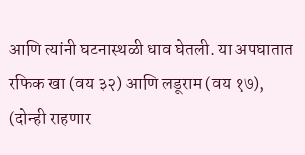आणि त्यांनी घटनास्थळी धाव घेतली. या अपघातात रफिक खा (वय ३२) आणि लडूराम (वय १७), (दोन्ही राहणार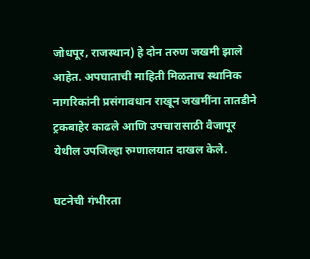जोधपूर, राजस्थान) हे दोन तरुण जखमी झाले आहेत. अपघाताची माहिती मिळताच स्थानिक नागरिकांनी प्रसंगावधान राखून जखमींना तातडीने ट्रकबाहेर काढले आणि उपचारासाठी वैजापूर येथील उपजिल्हा रुग्णालयात दाखल केले.

घटनेची गंभीरता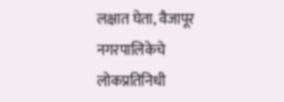लक्षात घेता, वैजापूर नगरपालिकेचे लोकप्रतिनिधी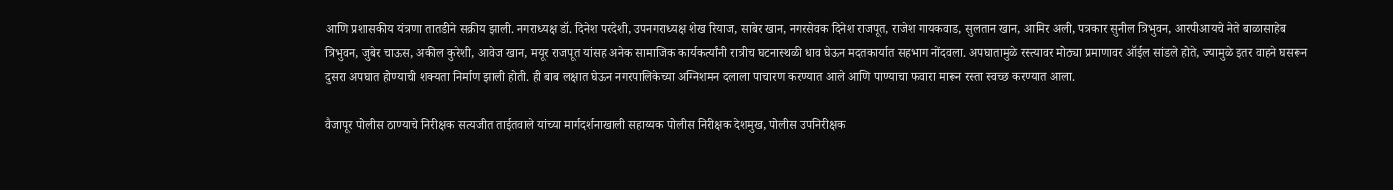आणि प्रशासकीय यंत्रणा तातडीने सक्रीय झाली. नगराध्यक्ष डॉ. दिनेश परदेशी, उपनगराध्यक्ष शेख रियाज, साबेर खान, नगरसेवक दिनेश राजपूत, राजेश गायकवाड, सुलतान खान, आमिर अली, पत्रकार सुनील त्रिभुवन, आरपीआयचे नेते बाळासाहेब त्रिभुवन, जुबेर चाऊस, अकील कुरेशी, आवेज खान, मयूर राजपूत यांसह अनेक सामाजिक कार्यकर्त्यांनी रात्रीच घटनास्थळी धाव घेऊन मदतकार्यात सहभाग नोंदवला. अपघातामुळे रस्त्यावर मोठ्या प्रमाणावर ऑईल सांडले होते, ज्यामुळे इतर वाहने घसरून दुसरा अपघात होण्याची शक्यता निर्माण झाली होती. ही बाब लक्षात घेऊन नगरपालिकेच्या अग्निशमन दलाला पाचारण करण्यात आले आणि पाण्याचा फवारा मारून रस्ता स्वच्छ करण्यात आला.

वैजापूर पोलीस ठाण्याचे निरीक्षक सत्यजीत ताईतवाले यांच्या मार्गदर्शनाखाली सहाय्यक पोलीस निरीक्षक देशमुख, पोलीस उपनिरीक्षक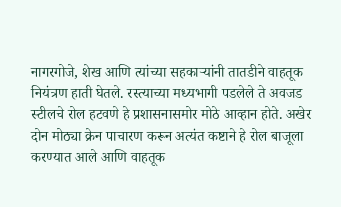नागरगोजे, शेख आणि त्यांच्या सहकाऱ्यांनी तातडीने वाहतूक नियंत्रण हाती घेतले. रस्त्याच्या मध्यभागी पडलेले ते अवजड स्टीलचे रोल हटवणे हे प्रशासनासमोर मोठे आव्हान होते. अखेर दोन मोठ्या क्रेन पाचारण करून अत्यंत कष्टाने हे रोल बाजूला करण्यात आले आणि वाहतूक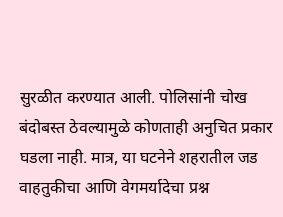सुरळीत करण्यात आली. पोलिसांनी चोख बंदोबस्त ठेवल्यामुळे कोणताही अनुचित प्रकार घडला नाही. मात्र, या घटनेने शहरातील जड वाहतुकीचा आणि वेगमर्यादेचा प्रश्न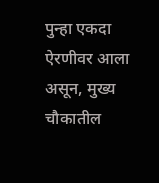पुन्हा एकदा ऐरणीवर आला असून, मुख्य चौकातील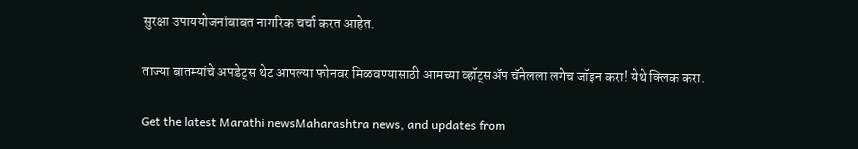सुरक्षा उपाययोजनांबाबत नागरिक चर्चा करत आहेत.

ताज्या बातम्यांचे अपडेट्स थेट आपल्या फोनवर मिळवण्यासाठी आमच्या व्हॉट्सअ‍ॅप चॅनेलला लगेच जॉइन करा! येथे क्लिक करा.

Get the latest Marathi newsMaharashtra news, and updates from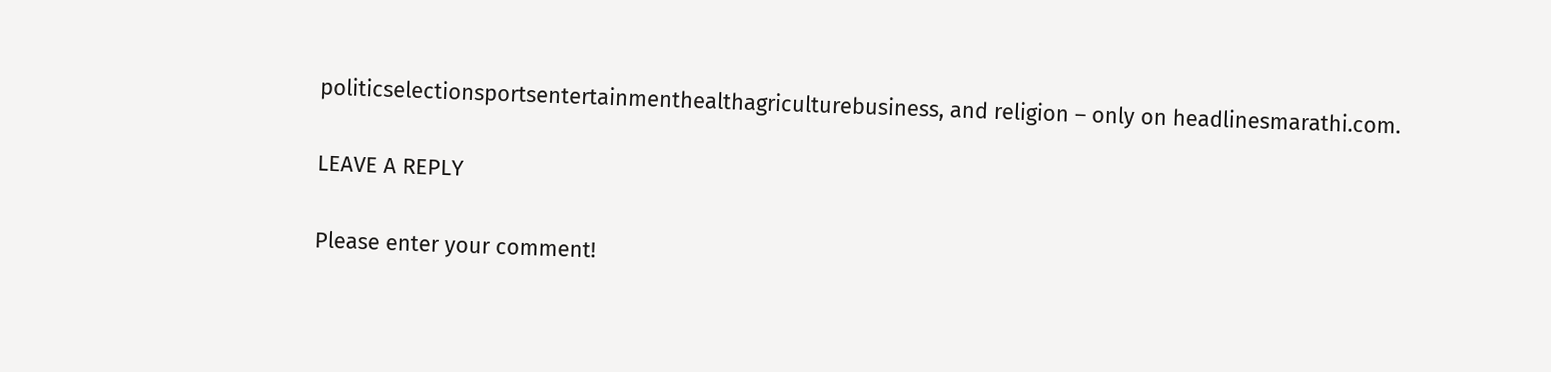politicselectionsportsentertainmenthealthagriculturebusiness, and religion – only on headlinesmarathi.com.

LEAVE A REPLY

Please enter your comment!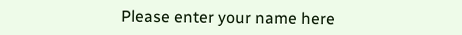Please enter your name here